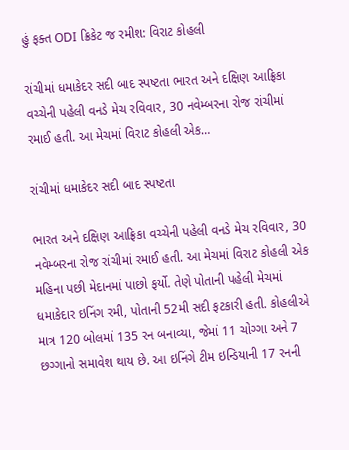હું ફક્ત ODI ક્રિકેટ જ રમીશ: વિરાટ કોહલી

રાંચીમાં ધમાકેદર સદી બાદ સ્પષ્ટતા ભારત અને દક્ષિણ આફ્રિકા વચ્ચેની પહેલી વનડે મેચ રવિવાર, 30 નવેમ્બરના રોજ રાંચીમાં રમાઈ હતી. આ મેચમાં વિરાટ કોહલી એક…

રાંચીમાં ધમાકેદર સદી બાદ સ્પષ્ટતા

ભારત અને દક્ષિણ આફ્રિકા વચ્ચેની પહેલી વનડે મેચ રવિવાર, 30 નવેમ્બરના રોજ રાંચીમાં રમાઈ હતી. આ મેચમાં વિરાટ કોહલી એક મહિના પછી મેદાનમાં પાછો ફર્યો. તેણે પોતાની પહેલી મેચમાં ધમાકેદાર ઇનિંગ રમી, પોતાની 52મી સદી ફટકારી હતી. કોહલીએ માત્ર 120 બોલમાં 135 રન બનાવ્યા, જેમાં 11 ચોગ્ગા અને 7 છગ્ગાનો સમાવેશ થાય છે. આ ઇનિંગે ટીમ ઇન્ડિયાની 17 રનની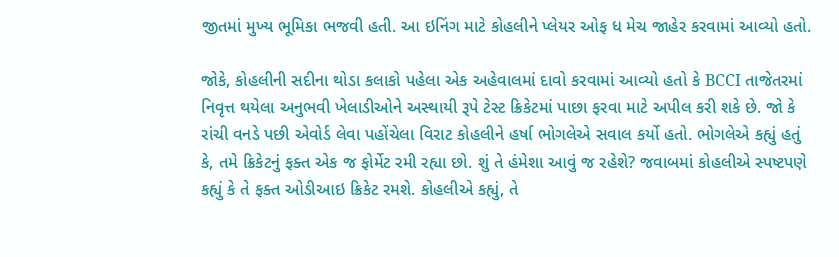જીતમાં મુખ્ય ભૂમિકા ભજવી હતી. આ ઇનિંગ માટે કોહલીને પ્લેયર ઓફ ધ મેચ જાહેર કરવામાં આવ્યો હતો.

જોકે, કોહલીની સદીના થોડા કલાકો પહેલા એક અહેવાલમાં દાવો કરવામાં આવ્યો હતો કે BCCI તાજેતરમાં નિવૃત્ત થયેલા અનુભવી ખેલાડીઓને અસ્થાયી રૂપે ટેસ્ટ ક્રિકેટમાં પાછા ફરવા માટે અપીલ કરી શકે છે. જો કે રાંચી વનડે પછી એવોર્ડ લેવા પહોંચેલા વિરાટ કોહલીને હર્ષા ભોગલેએ સવાલ કર્યો હતો. ભોગલેએ કહ્યું હતું કે, તમે ક્રિકેટનું ફક્ત એક જ ફોર્મેટ રમી રહ્યા છો. શું તે હંમેશા આવું જ રહેશે? જવાબમાં કોહલીએ સ્પષ્ટપણે કહ્યું કે તે ફક્ત ઓડીઆઇ ક્રિકેટ રમશે. કોહલીએ કહ્યું, તે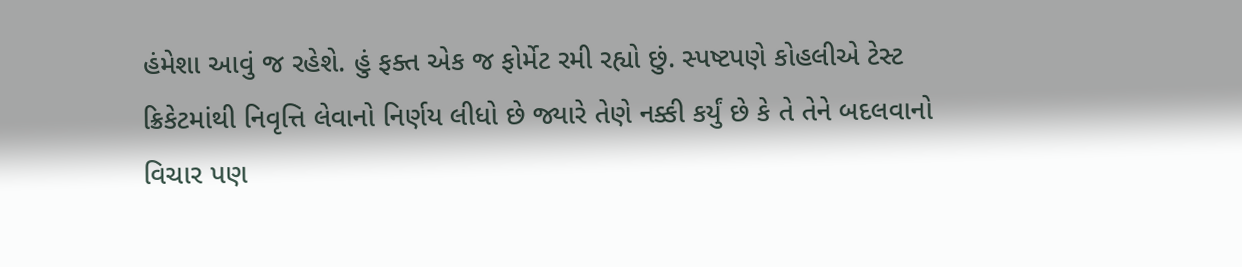હંમેશા આવું જ રહેશે. હું ફક્ત એક જ ફોર્મેટ રમી રહ્યો છું. સ્પષ્ટપણે કોહલીએ ટેસ્ટ ક્રિકેટમાંથી નિવૃત્તિ લેવાનો નિર્ણય લીધો છે જ્યારે તેણે નક્કી કર્યું છે કે તે તેને બદલવાનો વિચાર પણ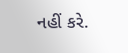નહીં કરે.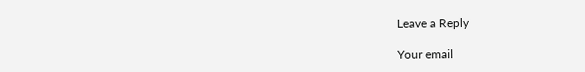Leave a Reply

Your email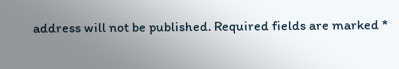address will not be published. Required fields are marked *